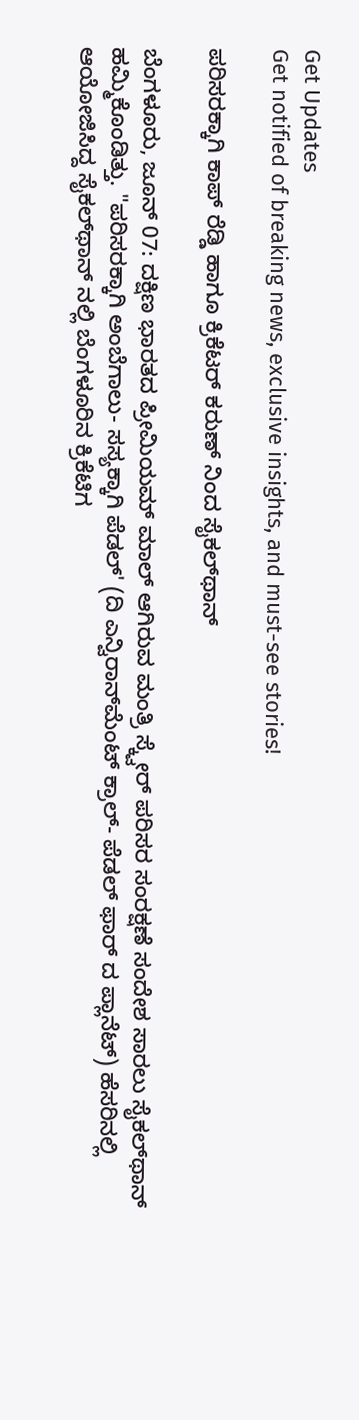Get Updates
Get notified of breaking news, exclusive insights, and must-see stories!

ಪರಿಸರಕ್ಕಾಗಿ ಕಾಪ್ ರೆಡ್ಡಿ ಹಾಗೂ ಕ್ರಿಕೆಟರ್ ಕರುಣ್ ನಿಂದ ಸೈಕಲ್‍ಥಾನ್

ಬೆಂಗಳೂರು, ಜೂನ್ 07: ದಕ್ಷಿಣ ಭಾರತದ ಪ್ರೀಮಿಯಮ್ ಮಾಲ್ ಆಗಿರುವ ಮಂತ್ರಿ ಸ್ಕ್ವೇರ್ ಪರಿಸರ ಸಂರಕ್ಷಣೆ ಸಂದೇಶ ಸಾರಲು ಸೈಕಲ್‍ಥಾನ್ ಹಮ್ಮಿಕೊಂಡಿತ್ತು. "ಪರಿಸರಕ್ಕಾಗಿ ಅಂಬೆಗಾಲು- ಸಸ್ಯಕ್ಕಾಗಿ ಪೆಡಲ್' (ದಿ ಎನ್ವಿರಾನ್‍ಮೆಂಟ್ ಕ್ರಾಲ್- ಪೆಡಲ್ ಫಾರ್ ದ ಪ್ಲಾನೆಟ್) ಹೆಸರಿನಲ್ಲಿ ಆಯೋಜಿಸಿದ್ದ ಸೈಕಲ್‍ಥಾನ್ ನಲ್ಲಿ ಬೆಂಗಳೂರಿನ ಕ್ರಿಕೆಟಿಗ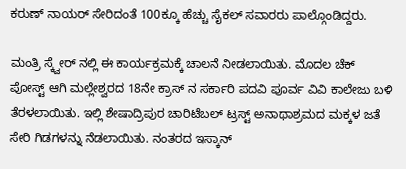ಕರುಣ್ ನಾಯರ್ ಸೇರಿದಂತೆ 100ಕ್ಕೂ ಹೆಚ್ಚು ಸೈಕಲ್ ಸವಾರರು ಪಾಲ್ಗೊಂಡಿದ್ದರು.

ಮಂತ್ರಿ ಸ್ಕ್ವೇರ್ ನಲ್ಲಿ ಈ ಕಾರ್ಯಕ್ರಮಕ್ಕೆ ಚಾಲನೆ ನೀಡಲಾಯಿತು. ಮೊದಲ ಚೆಕ್ ಪೋಸ್ಟ್ ಆಗಿ ಮಲ್ಲೇಶ್ವರದ 18ನೇ ಕ್ರಾಸ್ ನ ಸರ್ಕಾರಿ ಪದವಿ ಪೂರ್ವ ವಿವಿ ಕಾಲೇಜು ಬಳಿ ತೆರಳಲಾಯಿತು. ಇಲ್ಲಿ ಶೇಷಾದ್ರಿಪುರ ಚಾರಿಟೆಬಲ್ ಟ್ರಸ್ಟ್ ಅನಾಥಾಶ್ರಮದ ಮಕ್ಕಳ ಜತೆ ಸೇರಿ ಗಿಡಗಳನ್ನು ನೆಡಲಾಯಿತು. ನಂತರದ ಇಸ್ಕಾನ್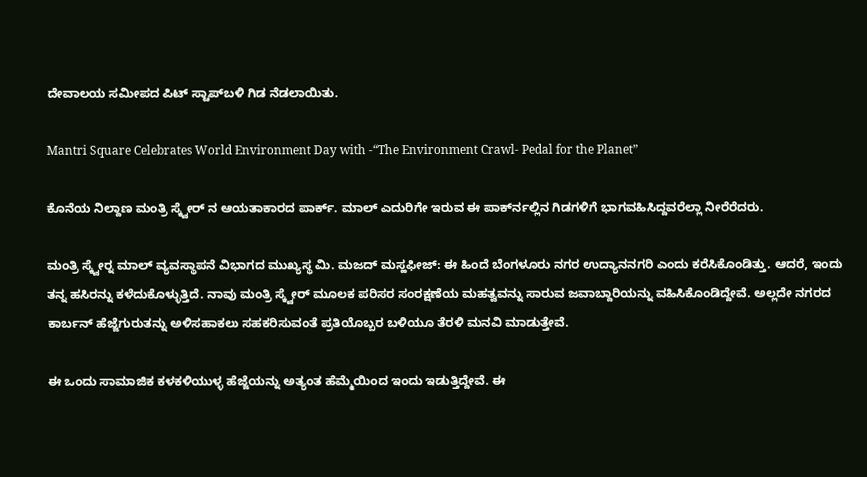ದೇವಾಲಯ ಸಮೀಪದ ಪಿಟ್ ಸ್ಟಾಪ್‍ಬಳಿ ಗಿಡ ನೆಡಲಾಯಿತು.

Mantri Square Celebrates World Environment Day with -“The Environment Crawl- Pedal for the Planet”

ಕೊನೆಯ ನಿಲ್ದಾಣ ಮಂತ್ರಿ ಸ್ಕ್ವೇರ್ ನ ಆಯತಾಕಾರದ ಪಾರ್ಕ್. ಮಾಲ್ ಎದುರಿಗೇ ಇರುವ ಈ ಪಾರ್ಕ್‍ನಲ್ಲಿನ ಗಿಡಗಳಿಗೆ ಭಾಗವಹಿಸಿದ್ದವರೆಲ್ಲಾ ನೀರೆರೆದರು.

ಮಂತ್ರಿ ಸ್ಕ್ವೇರ್‍ನ ಮಾಲ್ ವ್ಯವಸ್ಥಾಪನೆ ವಿಭಾಗದ ಮುಖ್ಯಸ್ಥ ಮಿ. ಮಜದ್ ಮಸ್ಹಫೀಜ್: ಈ ಹಿಂದೆ ಬೆಂಗಳೂರು ನಗರ ಉದ್ಯಾನನಗರಿ ಎಂದು ಕರೆಸಿಕೊಂಡಿತ್ತು. ಆದರೆ, ಇಂದು ತನ್ನ ಹಸಿರನ್ನು ಕಳೆದುಕೊಳ್ಳುತ್ತಿದೆ. ನಾವು ಮಂತ್ರಿ ಸ್ಕ್ವೇರ್ ಮೂಲಕ ಪರಿಸರ ಸಂರಕ್ಷಣೆಯ ಮಹತ್ವವನ್ನು ಸಾರುವ ಜವಾಬ್ದಾರಿಯನ್ನು ವಹಿಸಿಕೊಂಡಿದ್ದೇವೆ. ಅಲ್ಲದೇ ನಗರದ ಕಾರ್ಬನ್ ಹೆಜ್ಜೆಗುರುತನ್ನು ಅಳಿಸಹಾಕಲು ಸಹಕರಿಸುವಂತೆ ಪ್ರತಿಯೊಬ್ಬರ ಬಳಿಯೂ ತೆರಳಿ ಮನವಿ ಮಾಡುತ್ತೇವೆ.

ಈ ಒಂದು ಸಾಮಾಜಿಕ ಕಳಕಳಿಯುಳ್ಳ ಹೆಜ್ಜೆಯನ್ನು ಅತ್ಯಂತ ಹೆಮ್ಮೆಯಿಂದ ಇಂದು ಇಡುತ್ತಿದ್ದೇವೆ. ಈ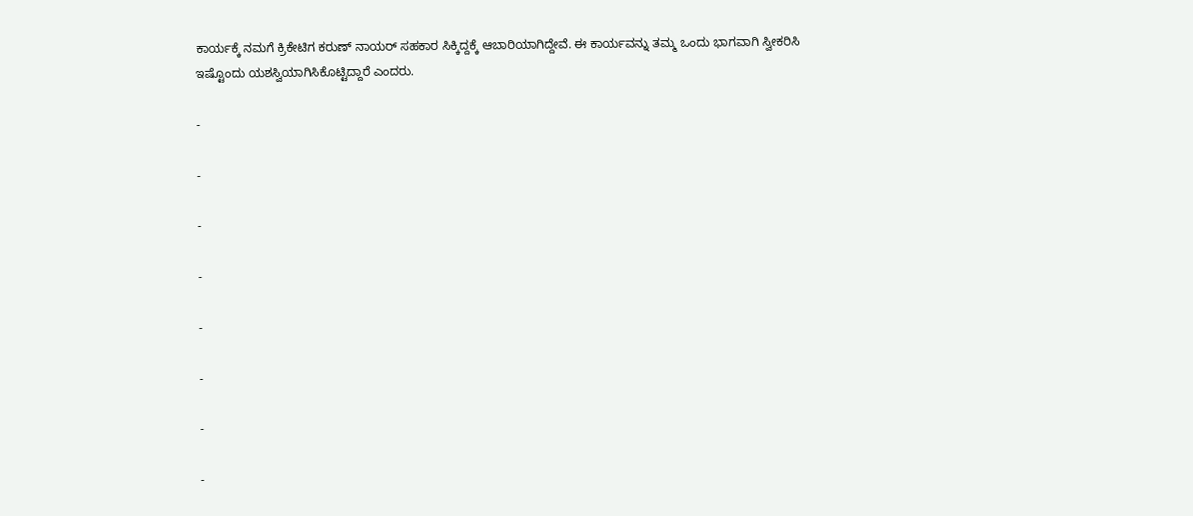ಕಾರ್ಯಕ್ಕೆ ನಮಗೆ ಕ್ರಿಕೇಟಿಗ ಕರುಣ್ ನಾಯರ್ ಸಹಕಾರ ಸಿಕ್ಕಿದ್ದಕ್ಕೆ ಆಬಾರಿಯಾಗಿದ್ದೇವೆ. ಈ ಕಾರ್ಯವನ್ನು ತಮ್ಮ ಒಂದು ಭಾಗವಾಗಿ ಸ್ವೀಕರಿಸಿ ಇಷ್ಟೊಂದು ಯಶಸ್ವಿಯಾಗಿಸಿಕೊಟ್ಟಿದ್ದಾರೆ ಎಂದರು.

-

-

-

-

-

-

-

-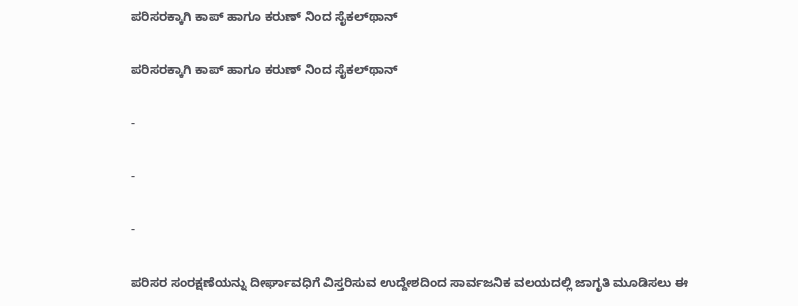ಪರಿಸರಕ್ಕಾಗಿ ಕಾಪ್ ಹಾಗೂ ಕರುಣ್ ನಿಂದ ಸೈಕಲ್‍ಥಾನ್

ಪರಿಸರಕ್ಕಾಗಿ ಕಾಪ್ ಹಾಗೂ ಕರುಣ್ ನಿಂದ ಸೈಕಲ್‍ಥಾನ್

-

-

-

ಪರಿಸರ ಸಂರಕ್ಷಣೆಯನ್ನು ದೀರ್ಘಾವಧಿಗೆ ವಿಸ್ತರಿಸುವ ಉದ್ದೇಶದಿಂದ ಸಾರ್ವಜನಿಕ ವಲಯದಲ್ಲಿ ಜಾಗೃತಿ ಮೂಡಿಸಲು ಈ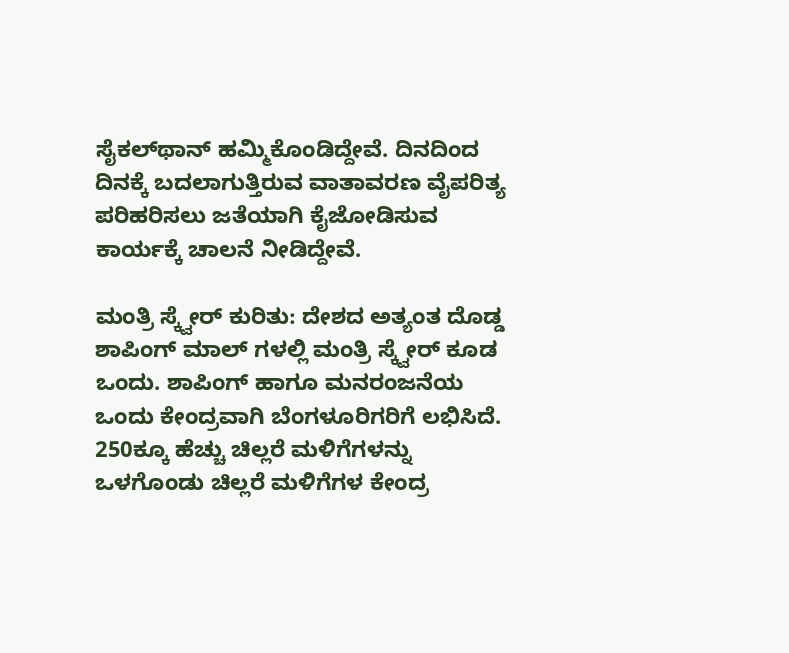ಸೈಕಲ್‍ಥಾನ್ ಹಮ್ಮಿಕೊಂಡಿದ್ದೇವೆ. ದಿನದಿಂದ ದಿನಕ್ಕೆ ಬದಲಾಗುತ್ತಿರುವ ವಾತಾವರಣ ವೈಪರಿತ್ಯ ಪರಿಹರಿಸಲು ಜತೆಯಾಗಿ ಕೈಜೋಡಿಸುವ ಕಾರ್ಯಕ್ಕೆ ಚಾಲನೆ ನೀಡಿದ್ದೇವೆ.

ಮಂತ್ರಿ ಸ್ಕ್ವೇರ್ ಕುರಿತು: ದೇಶದ ಅತ್ಯಂತ ದೊಡ್ಡ ಶಾಪಿಂಗ್ ಮಾಲ್ ಗಳಲ್ಲಿ ಮಂತ್ರಿ ಸ್ಕ್ವೇರ್ ಕೂಡ ಒಂದು. ಶಾಪಿಂಗ್ ಹಾಗೂ ಮನರಂಜನೆಯ ಒಂದು ಕೇಂದ್ರವಾಗಿ ಬೆಂಗಳೂರಿಗರಿಗೆ ಲಭಿಸಿದೆ. 250ಕ್ಕೂ ಹೆಚ್ಚು ಚಿಲ್ಲರೆ ಮಳಿಗೆಗಳನ್ನು ಒಳಗೊಂಡು ಚಿಲ್ಲರೆ ಮಳಿಗೆಗಳ ಕೇಂದ್ರ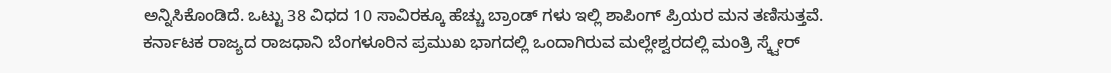ಅನ್ನಿಸಿಕೊಂಡಿದೆ. ಒಟ್ಟು 38 ವಿಧದ 10 ಸಾವಿರಕ್ಕೂ ಹೆಚ್ಚು ಬ್ರಾಂಡ್ ಗಳು ಇಲ್ಲಿ ಶಾಪಿಂಗ್ ಪ್ರಿಯರ ಮನ ತಣಿಸುತ್ತವೆ. ಕರ್ನಾಟಕ ರಾಜ್ಯದ ರಾಜಧಾನಿ ಬೆಂಗಳೂರಿನ ಪ್ರಮುಖ ಭಾಗದಲ್ಲಿ ಒಂದಾಗಿರುವ ಮಲ್ಲೇಶ್ವರದಲ್ಲಿ ಮಂತ್ರಿ ಸ್ಕ್ವೇರ್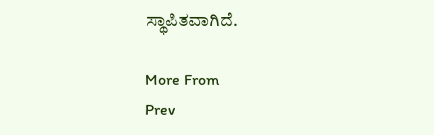ಸ್ಥಾಪಿತವಾಗಿದೆ.

More From
Prev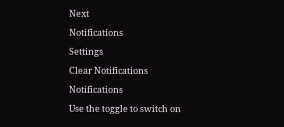Next
Notifications
Settings
Clear Notifications
Notifications
Use the toggle to switch on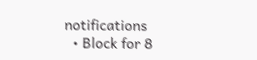notifications
  • Block for 8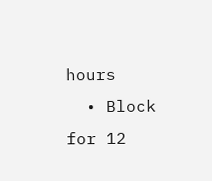hours
  • Block for 12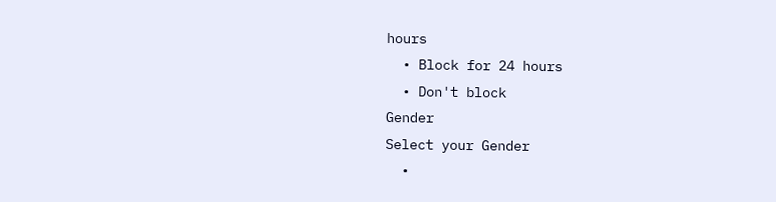hours
  • Block for 24 hours
  • Don't block
Gender
Select your Gender
  •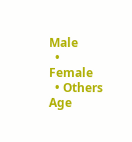Male
  • Female
  • Others
Age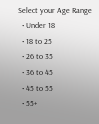Select your Age Range
  • Under 18
  • 18 to 25
  • 26 to 35
  • 36 to 45
  • 45 to 55
  • 55+